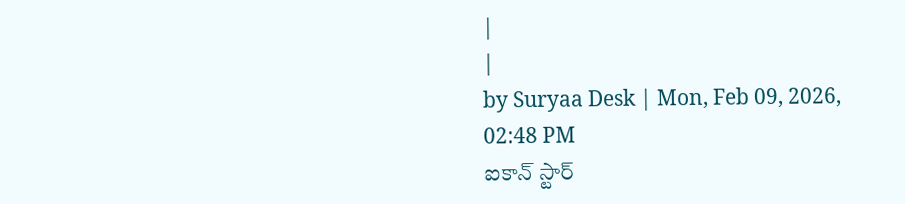|
|
by Suryaa Desk | Mon, Feb 09, 2026, 02:48 PM
ఐకాన్ స్టార్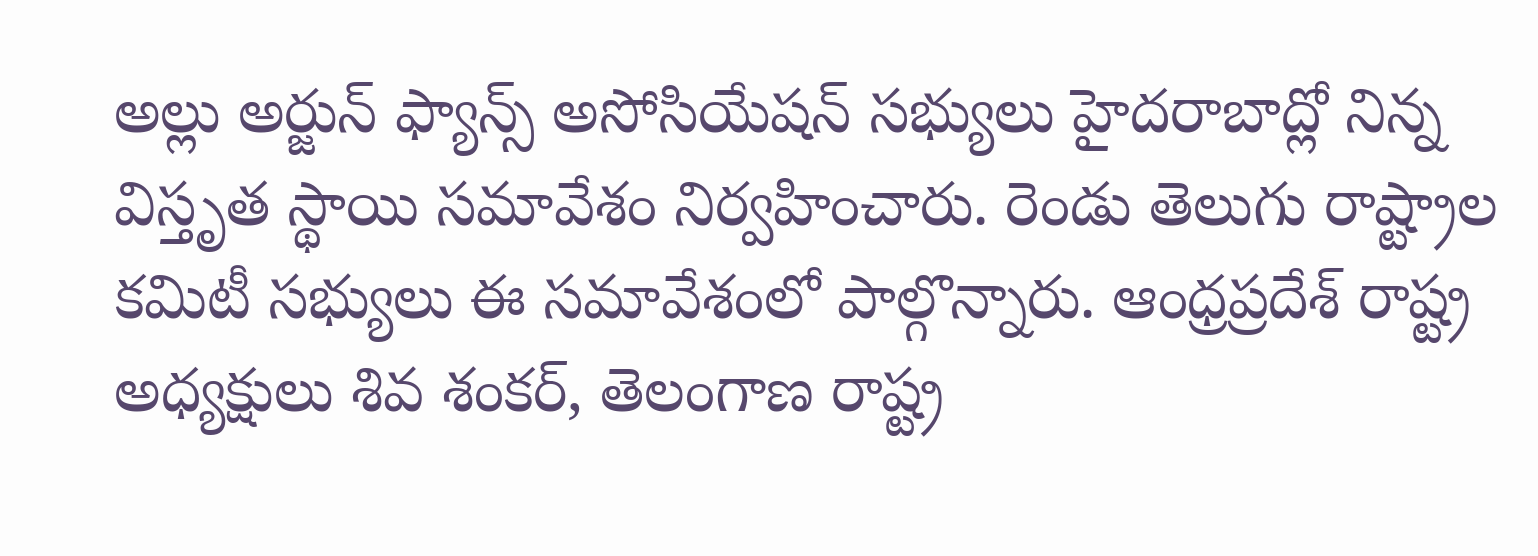అల్లు అర్జున్ ఫ్యాన్స్ అసోసియేషన్ సభ్యులు హైదరాబాద్లో నిన్న విస్తృత స్థాయి సమావేశం నిర్వహించారు. రెండు తెలుగు రాష్ట్రాల కమిటీ సభ్యులు ఈ సమావేశంలో పాల్గొన్నారు. ఆంధ్రప్రదేశ్ రాష్ట్ర అధ్యక్షులు శివ శంకర్, తెలంగాణ రాష్ట్ర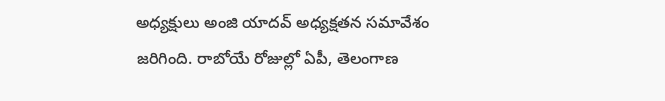అధ్యక్షులు అంజి యాదవ్ అధ్యక్షతన సమావేశం జరిగింది. రాబోయే రోజుల్లో ఏపీ, తెలంగాణ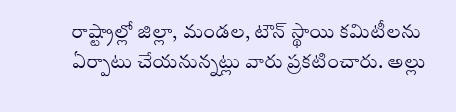రాష్ట్రాల్లో జిల్లా, మండల, టౌన్ స్థాయి కమిటీలను ఏర్పాటు చేయనున్నట్లు వారు ప్రకటించారు. అల్లు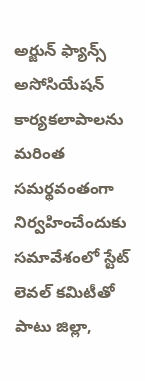అర్జున్ ఫ్యాన్స్ అసోసియేషన్ కార్యకలాపాలను మరింత సమర్థవంతంగా నిర్వహించేందుకు సమావేశంలో స్టేట్ లెవల్ కమిటీతో పాటు జిల్లా,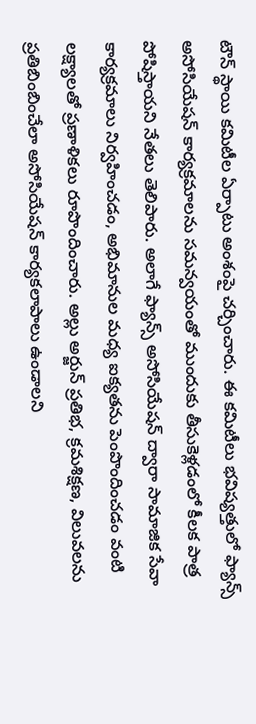టౌన్ స్థాయి కమిటీల ఏర్పాటు అంశంపై చర్చించారు. ఈ కమిటీలు భవిష్యత్తులో ఫ్యాన్స్ అసోసియేషన్ కార్యక్రమాలను సమన్వయంతో ముందుకు తీసుకెళ్లడంలో కీలక పాత్ర పోషిస్తాయని నేతలు తెలిపారు. అలాగే ఫ్యాన్స్ అసోసియేషన్ ద్వారా సామాజిక సేవా కార్యక్రమాలు నిర్వహించడం, అభిమానుల మధ్య ఐక్యతను పెంపొందించడం వంటి లక్ష్యాలతో ప్రణాళికలు రూపొందించారు. అల్లు అర్జున్ ప్రతిభ, క్రమశిక్షణ, విలువలను ప్రతిబింబించేలా అసోసియేషన్ కార్యకలాపాలు ఉండాలని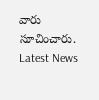వారు సూచించారు.
Latest News